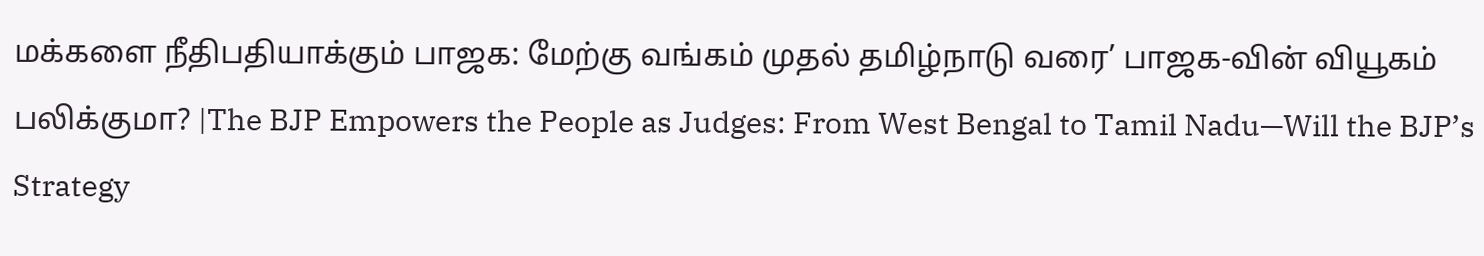மக்களை நீதிபதியாக்கும் பாஜக: மேற்கு வங்கம் முதல் தமிழ்நாடு வரை’ பாஜக-வின் வியூகம் பலிக்குமா? |The BJP Empowers the People as Judges: From West Bengal to Tamil Nadu—Will the BJP’s Strategy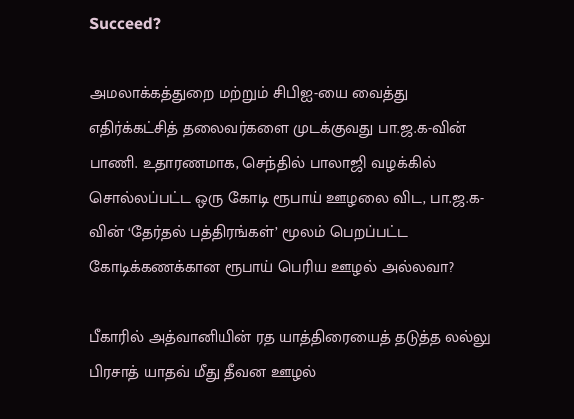Succeed?

அமலாக்கத்துறை மற்றும் சிபிஐ-யை வைத்து எதிர்க்கட்சித் தலைவர்களை முடக்குவது பா.ஜ.க-வின் பாணி. உதாரணமாக, செந்தில் பாலாஜி வழக்கில் சொல்லப்பட்ட ஒரு கோடி ரூபாய் ஊழலை விட, பா.ஜ.க-வின் ‘தேர்தல் பத்திரங்கள்’ மூலம் பெறப்பட்ட கோடிக்கணக்கான ரூபாய் பெரிய ஊழல் அல்லவா?

பீகாரில் அத்வானியின் ரத யாத்திரையைத் தடுத்த லல்லு பிரசாத் யாதவ் மீது தீவன ஊழல்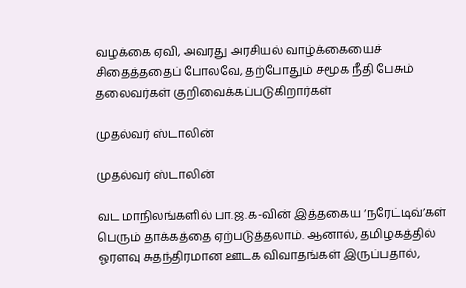வழக்கை ஏவி, அவரது அரசியல் வாழ்க்கையைச் சிதைத்ததைப் போலவே, தற்போதும் சமூக நீதி பேசும் தலைவர்கள் குறிவைக்கப்படுகிறார்கள்

முதல்வர் ஸ்டாலின்

முதல்வர் ஸ்டாலின்

வட மாநிலங்களில் பா.ஜ.க-வின் இத்தகைய ‘நரேட்டிவ்’கள் பெரும் தாக்கத்தை ஏற்படுத்தலாம். ஆனால், தமிழகத்தில் ஓரளவு சுதந்திரமான ஊடக விவாதங்கள் இருப்பதால்,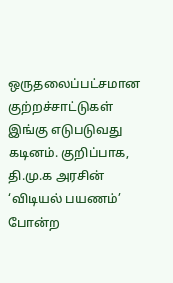ஒருதலைப்பட்சமான குற்றச்சாட்டுகள் இங்கு எடுபடுவது கடினம். குறிப்பாக, தி.மு.க அரசின் ‘விடியல் பயணம்’ போன்ற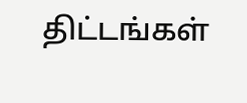திட்டங்கள்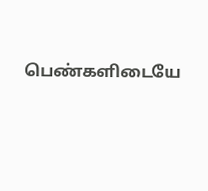பெண்களிடையே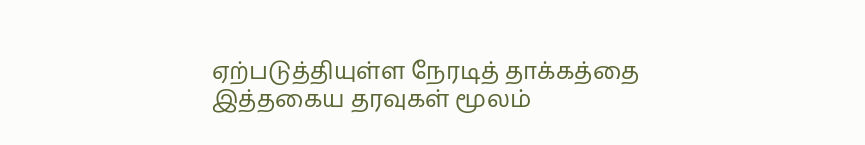ஏற்படுத்தியுள்ள நேரடித் தாக்கத்தை இத்தகைய தரவுகள் மூலம்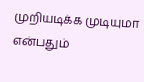முறியடிக்க முடியுமா என்பதும்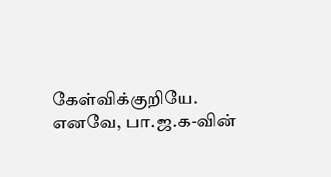கேள்விக்குறியே. எனவே, பா.ஜ.க-வின்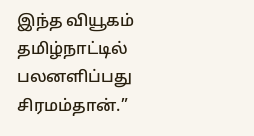இந்த வியூகம் தமிழ்நாட்டில் பலனளிப்பது சிரமம்தான்.”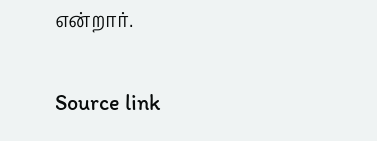என்றார்.

Source link